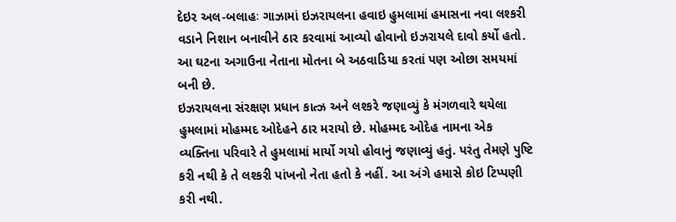દેઇર અલ-બલાહઃ ગાઝામાં ઇઝરાયલના હવાઇ હુમલામાં હમાસના નવા લશ્કરી વડાને નિશાન બનાવીને ઠાર કરવામાં આવ્યો હોવાનો ઇઝરાયલે દાવો કર્યો હતો. આ ઘટના અગાઉના નેતાના મોતના બે અઠવાડિયા કરતાં પણ ઓછા સમયમાં બની છે.
ઇઝરાયલના સંરક્ષણ પ્રધાન કાત્ઝ અને લશ્કરે જણાવ્યું કે મંગળવારે થયેલા હુમલામાં મોહમ્મદ ઓદેહને ઠાર મરાયો છે. મોહમ્મદ ઓદેહ નામના એક વ્યક્તિના પરિવારે તે હુમલામાં માર્યો ગયો હોવાનું જણાવ્યું હતું. પરંતુ તેમણે પુષ્ટિ કરી નથી કે તે લશ્કરી પાંખનો નેતા હતો કે નહીં. આ અંગે હમાસે કોઇ ટિપ્પણી કરી નથી.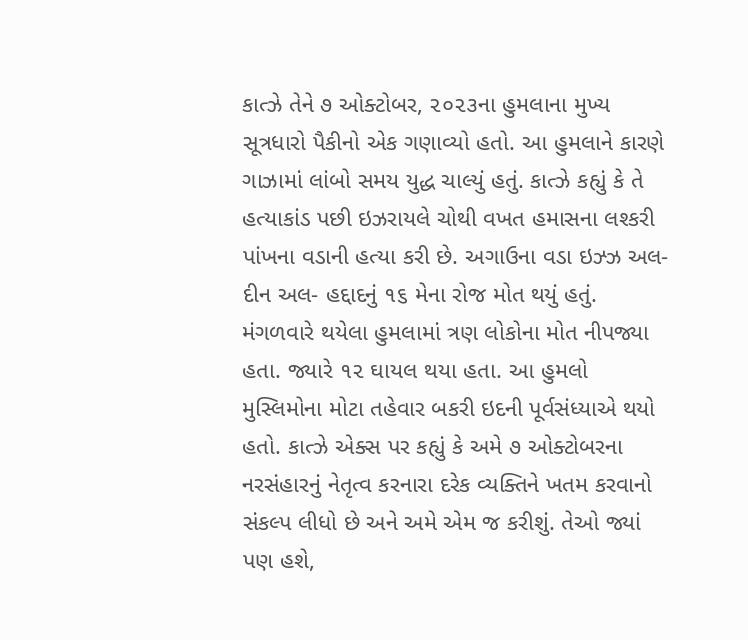કાત્ઝે તેને ૭ ઓક્ટોબર, ૨૦૨૩ના હુમલાના મુખ્ય સૂત્રધારો પૈકીનો એક ગણાવ્યો હતો. આ હુમલાને કારણે ગાઝામાં લાંબો સમય યુદ્ધ ચાલ્યું હતું. કાત્ઝે કહ્યું કે તે હત્યાકાંડ પછી ઇઝરાયલે ચોથી વખત હમાસના લશ્કરી પાંખના વડાની હત્યા કરી છે. અગાઉના વડા ઇઝ્ઝ અલ-દીન અલ- હદ્દાદનું ૧૬ મેના રોજ મોત થયું હતું.
મંગળવારે થયેલા હુમલામાં ત્રણ લોકોના મોત નીપજ્યા હતા. જ્યારે ૧૨ ઘાયલ થયા હતા. આ હુમલો મુસ્લિમોના મોટા તહેવાર બકરી ઇદની પૂર્વસંધ્યાએ થયો હતો. કાત્ઝે એક્સ પર કહ્યું કે અમે ૭ ઓક્ટોબરના નરસંહારનું નેતૃત્વ કરનારા દરેક વ્યક્તિને ખતમ કરવાનો સંકલ્પ લીધો છે અને અમે એમ જ કરીશું. તેઓ જ્યાં પણ હશે,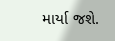માર્યા જશે.